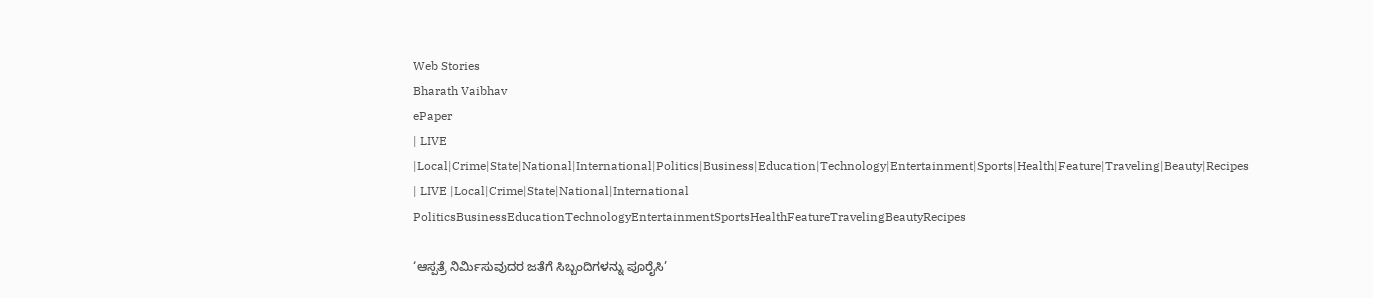Web Stories
Bharath Vaibhav
ePaper
| LIVE |Local|Crime|State|National|International|Politics|Business|Education|Technology|Entertainment|Sports|Health|Feature|Traveling|Beauty|Recipes
| LIVE |Local|Crime|State|National|International
PoliticsBusinessEducationTechnologyEntertainmentSportsHealthFeatureTravelingBeautyRecipes

‘ಆಸ್ಪತ್ರೆ ನಿರ್ಮಿಸುವುದರ ಜತೆಗೆ ಸಿಬ್ಬಂದಿಗಳನ್ನು ಪೂರೈಸಿ’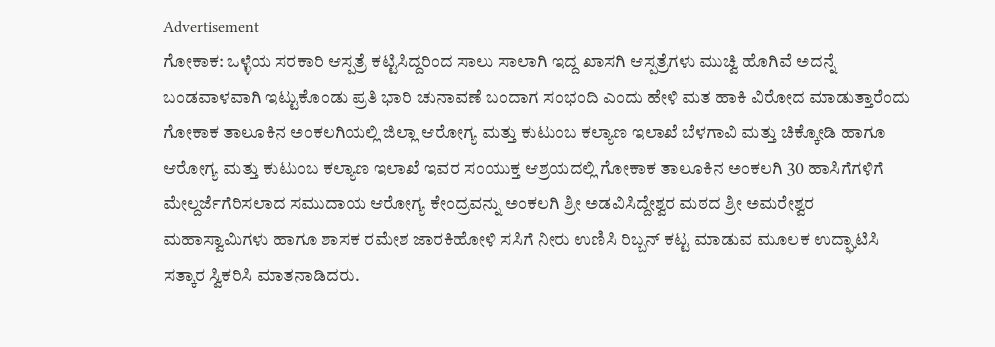Advertisement
ಗೋಕಾಕ: ಒಳ್ಳೆಯ ಸರಕಾರಿ ಆಸ್ಪತ್ರೆ ಕಟ್ಟಿಸಿದ್ದರಿಂದ ಸಾಲು ಸಾಲಾಗಿ ಇದ್ದ ಖಾಸಗಿ ಆಸ್ಪತ್ರೆಗಳು ಮುಚ್ವಿ ಹೊಗಿವೆ ಅದನ್ನೆ ಬಂಡವಾಳವಾಗಿ ಇಟ್ಟುಕೊಂಡು ಪ್ರತಿ ಭಾರಿ ಚುನಾವಣೆ ಬಂದಾಗ ಸಂಭಂದಿ ಎಂದು ಹೇಳಿ ಮತ ಹಾಕಿ ವಿರೋದ ಮಾಡುತ್ತಾರೆಂದು ಗೋಕಾಕ ತಾಲೂಕಿನ ಅಂಕಲಗಿಯಲ್ಲಿ ಜಿಲ್ಲಾ ಆರೋಗ್ಯ ಮತ್ತು‌ ಕುಟುಂಬ ಕಲ್ಯಾಣ ಇಲಾಖೆ ಬೆಳಗಾವಿ ಮತ್ತು ಚಿಕ್ಕೋಡಿ ಹಾಗೂ ಆರೋಗ್ಯ ಮತ್ತು ಕುಟುಂಬ ಕಲ್ಯಾಣ ಇಲಾಖೆ ಇವರ ಸಂಯುಕ್ತ ಆಶ್ರಯದಲ್ಲಿ ಗೋಕಾಕ ತಾಲೂಕಿನ ಅಂಕಲಗಿ 30 ಹಾಸಿಗೆಗಳಿಗೆ ಮೇಲ್ದರ್ಜೆಗೆರಿಸಲಾದ ಸಮುದಾಯ ಆರೋಗ್ಯ ಕೇಂದ್ರವನ್ನು ಅಂಕಲಗಿ ಶ್ರೀ ಅಡವಿಸಿದ್ದೇಶ್ವರ ಮಠದ ಶ್ರೀ ಅಮರೇಶ್ವರ ಮಹಾಸ್ವಾಮಿಗಳು ಹಾಗೂ ಶಾಸಕ ರಮೇಶ ಜಾರಕಿಹೋಳಿ ಸಸಿಗೆ ನೀರು ಉಣಿಸಿ ರಿಬ್ಬನ್ ಕಟ್ಟ ಮಾಡುವ ಮೂಲಕ ಉದ್ಘಾಟಿಸಿ ಸತ್ಕಾರ ಸ್ವಿಕರಿಸಿ ಮಾತನಾಡಿದರು.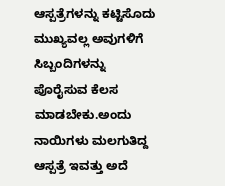ಆಸ್ಪತ್ರೆಗಳನ್ನು ಕಟ್ಟಿಸೊದು ಮುಖ್ಯವಲ್ಲ ಅವುಗಳಿಗೆ ಸಿಬ್ಬಂದಿಗಳನ್ನು ಪೊರೈಸುವ ಕೆಲಸ ಮಾಡಬೇಕು.ಅಂದು ನಾಯಿಗಳು ಮಲಗುತಿದ್ದ ಆಸ್ಪತ್ರೆ ಇವತ್ತು ಅದೆ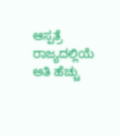ಆಸ್ಪತ್ರೆ ರಾಜ್ಯದಲ್ಲಿಯೆ ಅತಿ ಹೆಚ್ಚು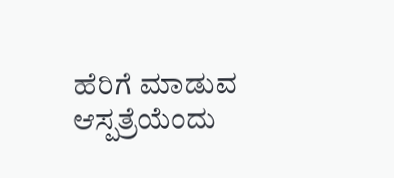ಹೆರಿಗೆ ಮಾಡುವ ಆಸ್ಪತ್ರೆಯೆಂದು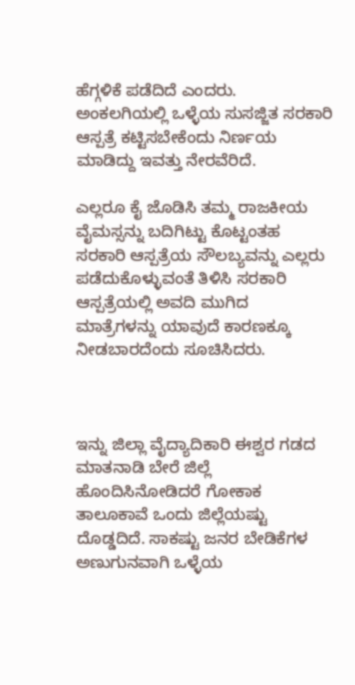ಹೆಗ್ಗಳಿಕೆ ಪಡೆದಿದೆ ಎಂದರು.
ಅಂಕಲಗಿಯಲ್ಲಿ ಒಳ್ಳೆಯ ಸುಸಜ್ಜಿತ ಸರಕಾರಿ ಆಸ್ಪತ್ರೆ ಕಟ್ಟಿಸಬೇಕೆಂದು ನಿರ್ಣಯ ಮಾಡಿದ್ದು ಇವತ್ತು ನೇರವೆರಿದೆ.

ಎಲ್ಲರೂ ಕೈ ಜೊಡಿಸಿ ತಮ್ಮ ರಾಜಕೀಯ ವೈಮಸ್ಸನ್ನು ಬದಿಗಿಟ್ಟು ಕೊಟ್ಟಂತಹ ಸರಕಾರಿ ಆಸ್ಪತ್ರೆಯ ಸೌಲಬ್ಯವನ್ನು ಎಲ್ಲರು ಪಡೆದುಕೊಳ್ಳುವಂತೆ ತಿಳಿಸಿ ಸರಕಾರಿ ಆಸ್ಪತ್ರೆಯಲ್ಲಿ ಅವದಿ ಮುಗಿದ ಮಾತ್ರೆಗಳನ್ನು ಯಾವುದೆ ಕಾರಣಕ್ಕೂ ನೀಡಬಾರದೆಂದು ಸೂಚಿಸಿದರು.



ಇನ್ನು ಜಿಲ್ಲಾ ವೈದ್ಯಾದಿಕಾರಿ ಈಶ್ವರ ಗಡದ ಮಾತನಾಡಿ ಬೇರೆ ಜಿಲ್ಲೆ ಹೊಂದಿಸಿ‌ನೋಡಿದರೆ ಗೋಕಾಕ ತಾಲೂಕಾವೆ ಒಂದು ಜಿಲ್ಲೆಯಷ್ಟು ದೊಡ್ಡದಿದೆ. ಸಾಕಷ್ಟು ಜನರ ಬೇಡಿಕೆಗಳ ಅಣುಗುನವಾಗಿ ಒಳ್ಳೆಯ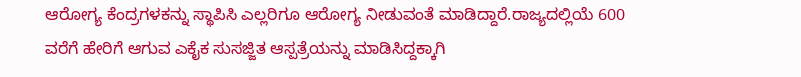ಆರೋಗ್ಯ ಕೆಂದ್ರಗಳಕನ್ನು ಸ್ಥಾಪಿಸಿ ಎಲ್ಲರಿಗೂ ಆರೋಗ್ಯ ನೀಡುವಂತೆ ಮಾಡಿದ್ದಾರೆ.ರಾಜ್ಯದಲ್ಲಿಯೆ 600 ವರೆಗೆ ಹೇರಿಗೆ ಆಗುವ ಎಕೈಕ ಸುಸಜ್ಜಿತ ಆಸ್ಪತ್ರೆಯನ್ನು ಮಾಡಿಸಿದ್ದಕ್ಕಾಗಿ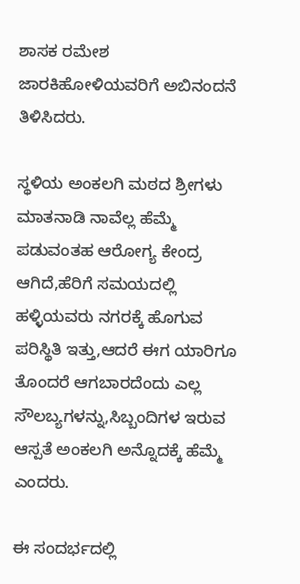ಶಾಸಕ ರಮೇಶ ಜಾರಕಿಹೋಳಿಯವರಿಗೆ ಅಬಿನಂದನೆ ತಿಳಿಸಿದರು.

ಸ್ಥಳಿಯ ಅಂಕಲಗಿ ಮಠದ ಶ್ರೀಗಳು ಮಾತನಾಡಿ ನಾವೆಲ್ಲ ಹೆಮ್ಮೆ ಪಡುವಂತಹ ಆರೋಗ್ಯ ಕೇಂದ್ರ ಆಗಿದೆ,ಹೆರಿಗೆ ಸಮಯದಲ್ಲಿ ಹಳ್ಳಿಯವರು ನಗರಕ್ಕೆ ಹೊಗುವ ಪರಿಸ್ಥಿತಿ ಇತ್ತು,ಆದರೆ ಈಗ ಯಾರಿಗೂ ತೊಂದರೆ ಆಗಬಾರದೆಂದು ಎಲ್ಲ ಸೌಲಬ್ಯಗಳನ್ನು,ಸಿಬ್ಬಂದಿಗಳ ಇರುವ ಆಸ್ಪತೆ ಅಂಕಲಗಿ ಅನ್ನೊದಕ್ಕೆ ಹೆಮ್ಮೆ ಎಂದರು.

ಈ ಸಂದರ್ಭದಲ್ಲಿ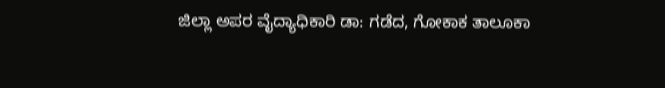ಜಿಲ್ಲಾ ಅಪರ ವೈದ್ಯಾಧಿಕಾರಿ ಡಾ: ಗಡೆದ, ಗೋಕಾಕ ತಾಲೂಕಾ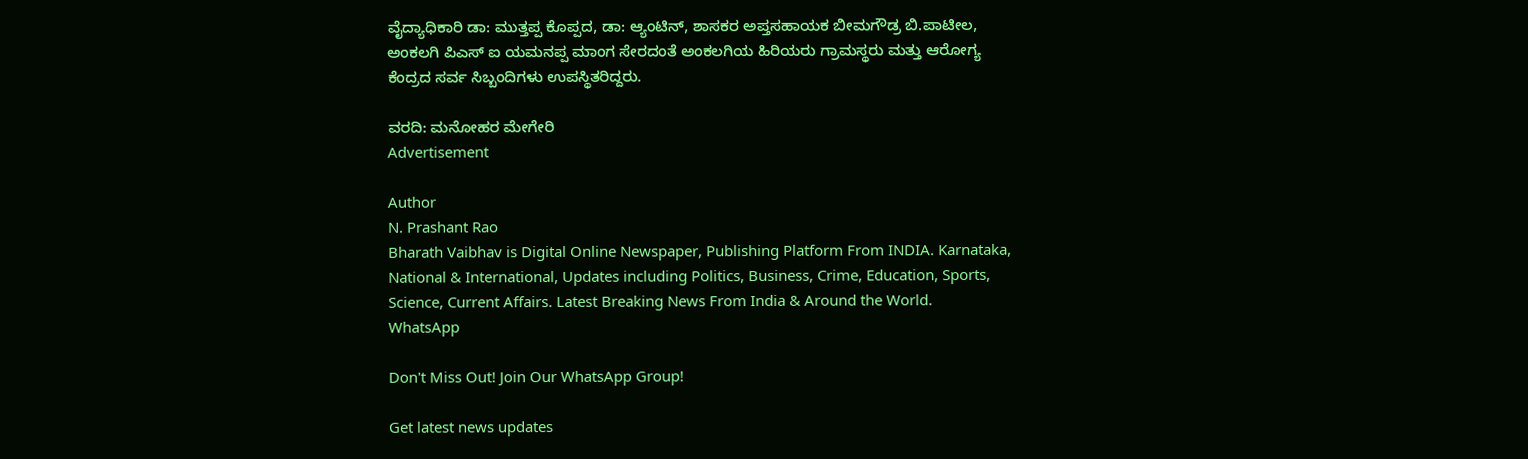ವೈದ್ಯಾಧಿಕಾರಿ ಡಾ: ಮುತ್ತಪ್ಪ ಕೊಪ್ಪದ, ಡಾ: ಆ್ಯಂಟಿನ್, ಶಾಸಕರ ಅಪ್ತಸಹಾಯಕ ಬೀಮಗೌಡ್ರ ಬಿ.ಪಾಟೀಲ, ಅಂಕಲಗಿ ಪಿಎಸ್ ಐ ಯಮನಪ್ಪ ಮಾಂಗ ಸೇರದಂತೆ ಅಂಕಲಗಿಯ ಹಿರಿಯರು ಗ್ರಾಮಸ್ಥರು ಮತ್ತು ಆರೋಗ್ಯ ಕೆಂದ್ರದ ಸರ್ವ ಸಿಬ್ಬಂದಿಗಳು ಉಪಸ್ಥಿತರಿದ್ದರು.

ವರದಿ: ಮನೋಹರ ಮೇಗೇರಿ
Advertisement

Author
N. Prashant Rao
Bharath Vaibhav is Digital Online Newspaper, Publishing Platform From INDIA. Karnataka, National & International, Updates including Politics, Business, Crime, Education, Sports, Science, Current Affairs. Latest Breaking News From India & Around the World.
WhatsApp

Don't Miss Out! Join Our WhatsApp Group!

Get latest news updates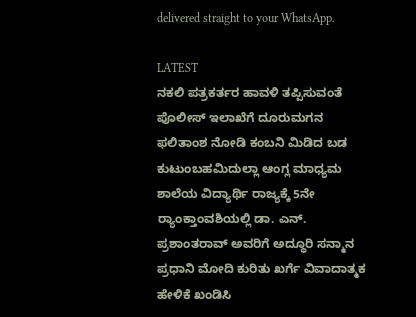delivered straight to your WhatsApp.

LATEST
ನಕಲಿ ಪತ್ರಕರ್ತರ ಹಾವಳಿ ತಪ್ಪಿಸುವಂತೆ  ಪೊಲೀಸ್ ಇಲಾಖೆಗೆ ದೂರುಮಗನ ಫಲಿತಾಂಶ ನೋಡಿ ಕಂಬನಿ ಮಿಡಿದ ಬಡ ಕುಟುಂಬಹಮಿದುಲ್ಲಾ ಆಂಗ್ಲ ಮಾಧ್ಯಮ ಶಾಲೆಯ ವಿದ್ಯಾರ್ಥಿ ರಾಜ್ಯಕ್ಕೆ 5ನೇ ರ್‍ಯಾಂಕ್ತಾಂವಶಿಯಲ್ಲಿ ಡಾ. ಎನ್. ಪ್ರಶಾಂತರಾವ್ ಅವರಿಗೆ ಅದ್ಧೂರಿ ಸನ್ಮಾನ ಪ್ರಧಾನಿ ಮೋದಿ ಕುರಿತು ಖರ್ಗೆ ವಿವಾದಾತ್ಮಕ ಹೇಳಿಕೆ ಖಂಡಿಸಿ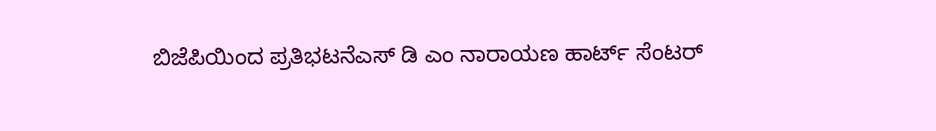ಬಿಜೆಪಿಯಿಂದ ಪ್ರತಿಭಟನೆಎಸ್ ಡಿ ಎಂ ನಾರಾಯಣ ಹಾರ್ಟ್ ಸೆಂಟರ್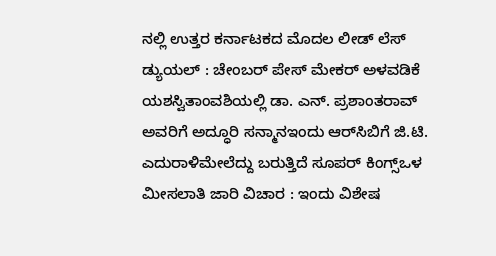ನಲ್ಲಿ ಉತ್ತರ ಕರ್ನಾಟಕದ ಮೊದಲ ಲೀಡ್ ಲೆಸ್ ಡ್ಯುಯಲ್ : ಚೇಂಬರ್ ಪೇಸ್ ಮೇಕರ್ ಅಳವಡಿಕೆ ಯಶಸ್ವಿತಾಂವಶಿಯಲ್ಲಿ ಡಾ. ಎನ್. ಪ್ರಶಾಂತರಾವ್ ಅವರಿಗೆ ಅದ್ಧೂರಿ ಸನ್ಮಾನಇಂದು ಆರ್‌ಸಿಬಿಗೆ ಜಿ.ಟಿ. ಎದುರಾಳಿಮೇಲೆದ್ದು ಬರುತ್ತಿದೆ ಸೂಪರ್ ಕಿಂಗ್ಸ್ಒಳ ಮೀಸಲಾತಿ ಜಾರಿ ವಿಚಾರ : ಇಂದು ವಿಶೇಷ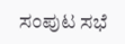ಸಂಪುಟ ಸಭೆ